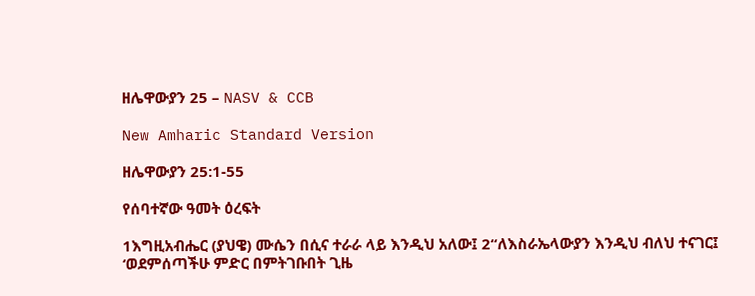ዘሌዋውያን 25 – NASV & CCB

New Amharic Standard Version

ዘሌዋውያን 25:1-55

የሰባተኛው ዓመት ዕረፍት

1እግዚአብሔር (ያህዌ) ሙሴን በሲና ተራራ ላይ እንዲህ አለው፤ 2“ለእስራኤላውያን እንዲህ ብለህ ተናገር፤ ‘ወደምሰጣችሁ ምድር በምትገቡበት ጊዜ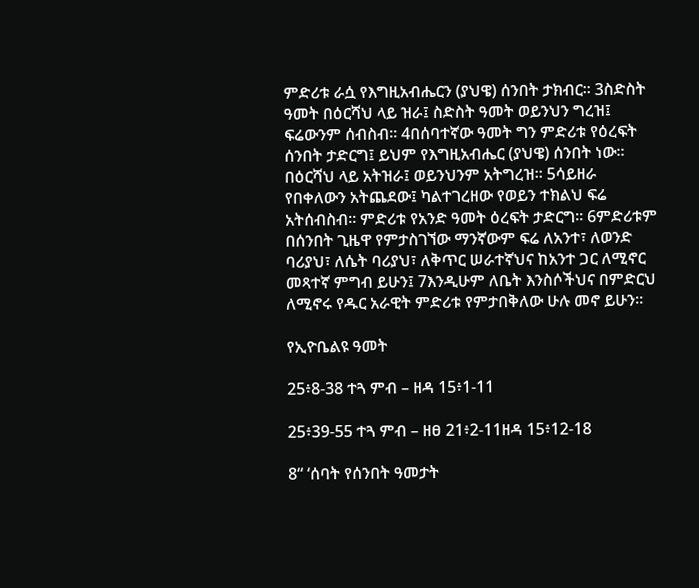ምድሪቱ ራሷ የእግዚአብሔርን (ያህዌ) ሰንበት ታክብር። 3ስድስት ዓመት በዕርሻህ ላይ ዝራ፤ ስድስት ዓመት ወይንህን ግረዝ፤ ፍሬውንም ሰብስብ። 4በሰባተኛው ዓመት ግን ምድሪቱ የዕረፍት ሰንበት ታድርግ፤ ይህም የእግዚአብሔር (ያህዌ) ሰንበት ነው። በዕርሻህ ላይ አትዝራ፤ ወይንህንም አትግረዝ። 5ሳይዘራ የበቀለውን አትጨደው፤ ካልተገረዘው የወይን ተክልህ ፍሬ አትሰብስብ። ምድሪቱ የአንድ ዓመት ዕረፍት ታድርግ። 6ምድሪቱም በሰንበት ጊዜዋ የምታስገኘው ማንኛውም ፍሬ ለአንተ፣ ለወንድ ባሪያህ፣ ለሴት ባሪያህ፣ ለቅጥር ሠራተኛህና ከአንተ ጋር ለሚኖር መጻተኛ ምግብ ይሁን፤ 7እንዲሁም ለቤት እንስሶችህና በምድርህ ለሚኖሩ የዱር አራዊት ምድሪቱ የምታበቅለው ሁሉ መኖ ይሁን።

የኢዮቤልዩ ዓመት

25፥8-38 ተጓ ምብ – ዘዳ 15፥1-11

25፥39-55 ተጓ ምብ – ዘፀ 21፥2-11ዘዳ 15፥12-18

8“ ‘ሰባት የሰንበት ዓመታት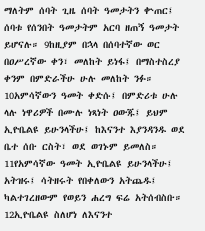ማለትም ሰባት ጊዜ ሰባት ዓመታትን ቍጠር፤ ሰባቱ የሰንበት ዓመታትም አርባ ዘጠኝ ዓመታት ይሆናሉ። 9ከዚያም በኋላ በሰባተኛው ወር በዐሥረኛው ቀን፣ መለከት ይነፋ፤ በማስተስረያ ቀንም በምድራችሁ ሁሉ መለከት ንፉ። 10አምሳኛውን ዓመት ቀድሱ፤ በምድሪቱ ሁሉ ላሉ ነዋሪዎች በሙሉ ነጻነት ዐውጁ፤ ይህም ኢዮቤልዩ ይሁንላችሁ፤ ከእናንተ እያንዳንዱ ወደ ቤተ ሰቡ ርስት፣ ወደ ወገኑም ይመለስ። 11የአምሳኛው ዓመት ኢዮቤልዩ ይሁንላችሁ፤ አትዝሩ፤ ሳትዘሩት የበቀለውን አትጨዱ፤ ካልተገረዘውም የወይን ሐረግ ፍሬ አትሰብስቡ። 12ኢዮቤልዩ ስለሆነ ለእናንተ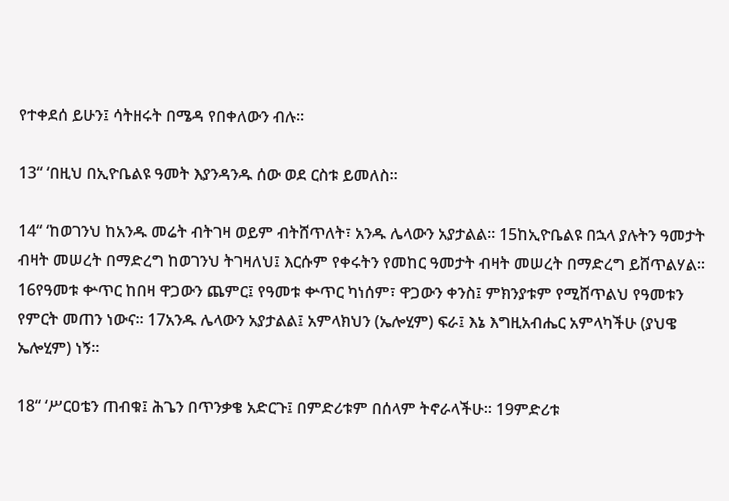የተቀደሰ ይሁን፤ ሳትዘሩት በሜዳ የበቀለውን ብሉ።

13“ ‘በዚህ በኢዮቤልዩ ዓመት እያንዳንዱ ሰው ወደ ርስቱ ይመለስ።

14“ ‘ከወገንህ ከአንዱ መሬት ብትገዛ ወይም ብትሸጥለት፣ አንዱ ሌላውን አያታልል። 15ከኢዮቤልዩ በኋላ ያሉትን ዓመታት ብዛት መሠረት በማድረግ ከወገንህ ትገዛለህ፤ እርሱም የቀሩትን የመከር ዓመታት ብዛት መሠረት በማድረግ ይሸጥልሃል። 16የዓመቱ ቍጥር ከበዛ ዋጋውን ጨምር፤ የዓመቱ ቍጥር ካነሰም፣ ዋጋውን ቀንስ፤ ምክንያቱም የሚሸጥልህ የዓመቱን የምርት መጠን ነውና። 17አንዱ ሌላውን አያታልል፤ አምላክህን (ኤሎሂም) ፍራ፤ እኔ እግዚአብሔር አምላካችሁ (ያህዌ ኤሎሂም) ነኝ።

18“ ‘ሥርዐቴን ጠብቁ፤ ሕጌን በጥንቃቄ አድርጉ፤ በምድሪቱም በሰላም ትኖራላችሁ። 19ምድሪቱ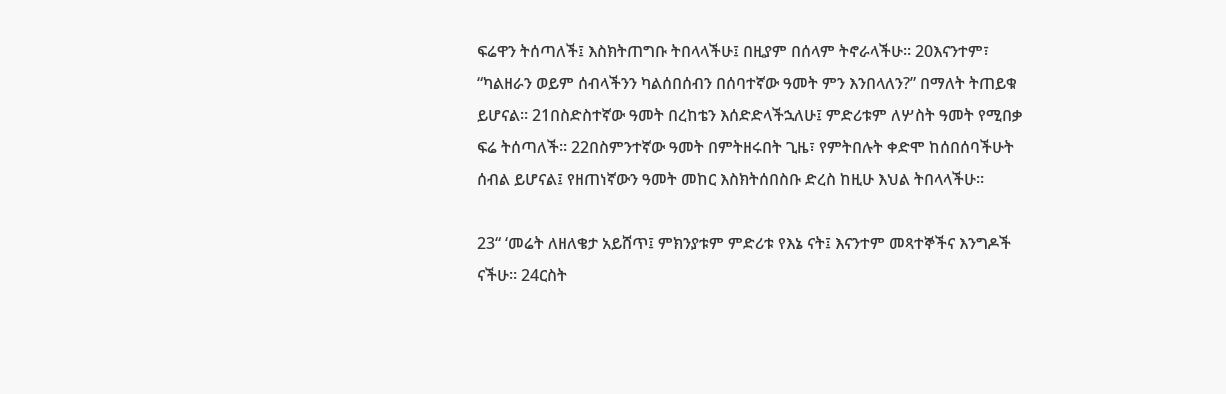ፍሬዋን ትሰጣለች፤ እስክትጠግቡ ትበላላችሁ፤ በዚያም በሰላም ትኖራላችሁ። 20እናንተም፣ “ካልዘራን ወይም ሰብላችንን ካልሰበሰብን በሰባተኛው ዓመት ምን እንበላለን?” በማለት ትጠይቁ ይሆናል። 21በስድስተኛው ዓመት በረከቴን እሰድድላችኋለሁ፤ ምድሪቱም ለሦስት ዓመት የሚበቃ ፍሬ ትሰጣለች። 22በስምንተኛው ዓመት በምትዘሩበት ጊዜ፣ የምትበሉት ቀድሞ ከሰበሰባችሁት ሰብል ይሆናል፤ የዘጠነኛውን ዓመት መከር እስክትሰበስቡ ድረስ ከዚሁ እህል ትበላላችሁ።

23“ ‘መሬት ለዘለቄታ አይሸጥ፤ ምክንያቱም ምድሪቱ የእኔ ናት፤ እናንተም መጻተኞችና እንግዶች ናችሁ። 24ርስት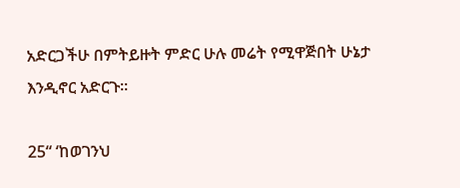አድርጋችሁ በምትይዙት ምድር ሁሉ መሬት የሚዋጅበት ሁኔታ እንዲኖር አድርጉ።

25“ ‘ከወገንህ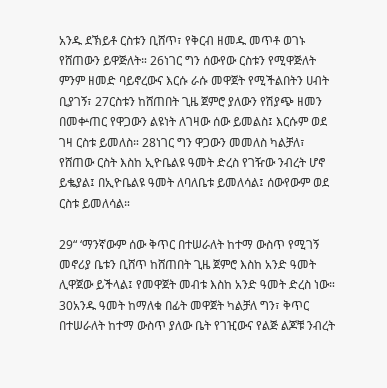አንዱ ደኽይቶ ርስቱን ቢሸጥ፣ የቅርብ ዘመዱ መጥቶ ወገኑ የሸጠውን ይዋጅለት። 26ነገር ግን ሰውየው ርስቱን የሚዋጅለት ምንም ዘመድ ባይኖረውና እርሱ ራሱ መዋጀት የሚችልበትን ሀብት ቢያገኝ፣ 27ርስቱን ከሸጠበት ጊዜ ጀምሮ ያለውን የሽያጭ ዘመን በመቍጠር የዋጋውን ልዩነት ለገዛው ሰው ይመልስ፤ እርሱም ወደ ገዛ ርስቱ ይመለስ። 28ነገር ግን ዋጋውን መመለስ ካልቻለ፣ የሸጠው ርስት እስከ ኢዮቤልዩ ዓመት ድረስ የገዥው ንብረት ሆኖ ይቈያል፤ በኢዮቤልዩ ዓመት ለባለቤቱ ይመለሳል፤ ሰውየውም ወደ ርስቱ ይመለሳል።

29“ ‘ማንኛውም ሰው ቅጥር በተሠራለት ከተማ ውስጥ የሚገኝ መኖሪያ ቤቱን ቢሸጥ ከሸጠበት ጊዜ ጀምሮ እስከ አንድ ዓመት ሊዋጀው ይችላል፤ የመዋጀት መብቱ እስከ አንድ ዓመት ድረስ ነው። 30አንዱ ዓመት ከማለቁ በፊት መዋጀት ካልቻለ ግን፣ ቅጥር በተሠራለት ከተማ ውስጥ ያለው ቤት የገዢውና የልጅ ልጆቹ ንብረት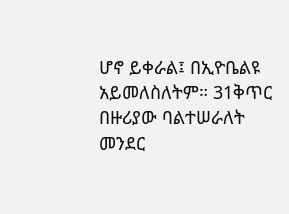ሆኖ ይቀራል፤ በኢዮቤልዩ አይመለስለትም። 31ቅጥር በዙሪያው ባልተሠራለት መንደር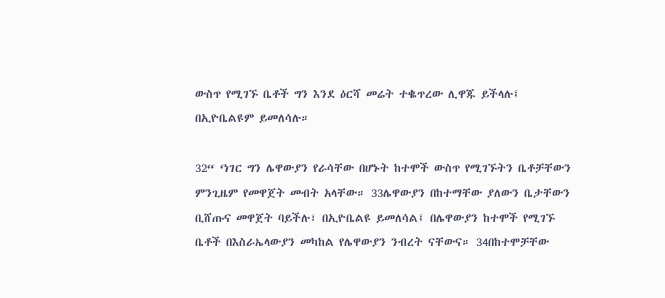ውስጥ የሚገኙ ቤቶች ግን እንደ ዕርሻ መሬት ተቈጥረው ሊዋጁ ይችላሉ፤ በኢዮቤልዩም ይመለሳሉ።

32“ ‘ነገር ግን ሌዋውያን የራሳቸው በሆኑት ከተሞች ውስጥ የሚገኙትን ቤቶቻቸውን ምንጊዜም የመዋጀት መብት አላቸው። 33ሌዋውያን በከተማቸው ያለውን ቤታቸውን ቢሸጡና መዋጀት ባይችሉ፣ በኢዮቤልዩ ይመለሳል፤ በሌዋውያን ከተሞች የሚገኙ ቤቶች በእስራኤላውያን መካከል የሌዋውያን ንብረት ናቸውና። 34በከተሞቻቸው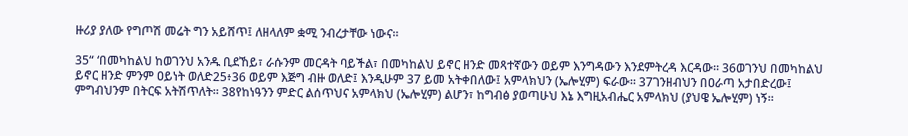ዙሪያ ያለው የግጦሽ መሬት ግን አይሸጥ፤ ለዘላለም ቋሚ ንብረታቸው ነውና።

35“ ‘በመካከልህ ከወገንህ አንዱ ቢደኸይ፣ ራሱንም መርዳት ባይችል፣ በመካከልህ ይኖር ዘንድ መጻተኛውን ወይም እንግዳውን እንደምትረዳ እርዳው። 36ወገንህ በመካከልህ ይኖር ዘንድ ምንም ዐይነት ወለድ25፥36 ወይም እጅግ ብዙ ወለድ፤ እንዲሁም 37 ይመ አትቀበለው፤ አምላክህን (ኤሎሂም) ፍራው። 37ገንዘብህን በዐራጣ አታበድረው፤ ምግብህንም በትርፍ አትሽጥለት። 38የከነዓንን ምድር ልሰጥህና አምላክህ (ኤሎሂም) ልሆን፣ ከግብፅ ያወጣሁህ እኔ እግዚአብሔር አምላክህ (ያህዌ ኤሎሂም) ነኝ።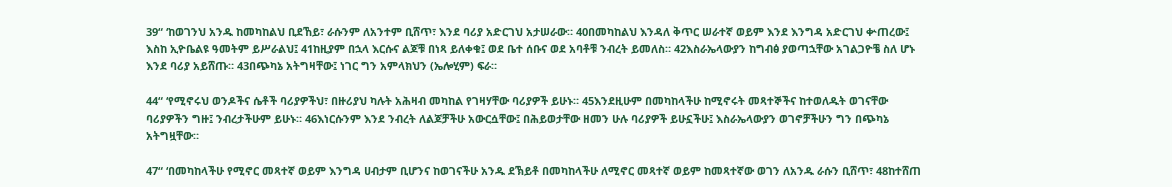39“ ‘ከወገንህ አንዱ ከመካከልህ ቢደኸይ፣ ራሱንም ለአንተም ቢሸጥ፣ እንደ ባሪያ አድርገህ አታሠራው። 40በመካከልህ እንዳለ ቅጥር ሠራተኛ ወይም እንደ እንግዳ አድርገህ ቍጠረው፤ እስከ ኢዮቤልዩ ዓመትም ይሥራልህ፤ 41ከዚያም በኋላ እርሱና ልጆቹ በነጻ ይለቀቁ፤ ወደ ቤተ ሰቡና ወደ አባቶቹ ንብረት ይመለስ። 42እስራኤላውያን ከግብፅ ያወጣኋቸው አገልጋዮቼ ስለ ሆኑ እንደ ባሪያ አይሸጡ። 43በጭካኔ አትግዛቸው፤ ነገር ግን አምላክህን (ኤሎሂም) ፍራ።

44“ ‘የሚኖሩህ ወንዶችና ሴቶች ባሪያዎችህ፣ በዙሪያህ ካሉት አሕዛብ መካከል የገዛሃቸው ባሪያዎች ይሁኑ። 45እንደዚሁም በመካከላችሁ ከሚኖሩት መጻተኞችና ከተወለዱት ወገናቸው ባሪያዎችን ግዙ፤ ንብረታችሁም ይሁኑ። 46እነርሱንም እንደ ንብረት ለልጆቻችሁ አውርሷቸው፤ በሕይወታቸው ዘመን ሁሉ ባሪያዎች ይሁኗችሁ፤ እስራኤላውያን ወገኖቻችሁን ግን በጭካኔ አትግዟቸው።

47“ ‘በመካከላችሁ የሚኖር መጻተኛ ወይም እንግዳ ሀብታም ቢሆንና ከወገናችሁ አንዱ ደኽይቶ በመካከላችሁ ለሚኖር መጻተኛ ወይም ከመጻተኛው ወገን ለአንዱ ራሱን ቢሸጥ፣ 48ከተሸጠ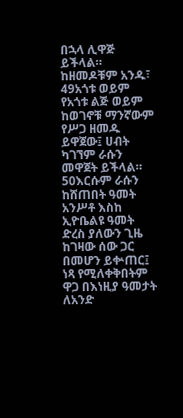በኋላ ሊዋጅ ይችላል። ከዘመዶቹም አንዱ፣ 49አጎቱ ወይም የአጎቱ ልጅ ወይም ከወገኖቹ ማንኛውም የሥጋ ዘመዱ ይዋጀው፤ ሀብት ካገኘም ራሱን መዋጀት ይችላል። 50እርሱም ራሱን ከሸጠበት ዓመት አንሥቶ እስከ ኢዮቤልዩ ዓመት ድረስ ያለውን ጊዜ ከገዛው ሰው ጋር በመሆን ይቍጠር፤ ነጻ የሚለቀቅበትም ዋጋ በእነዚያ ዓመታት ለአንድ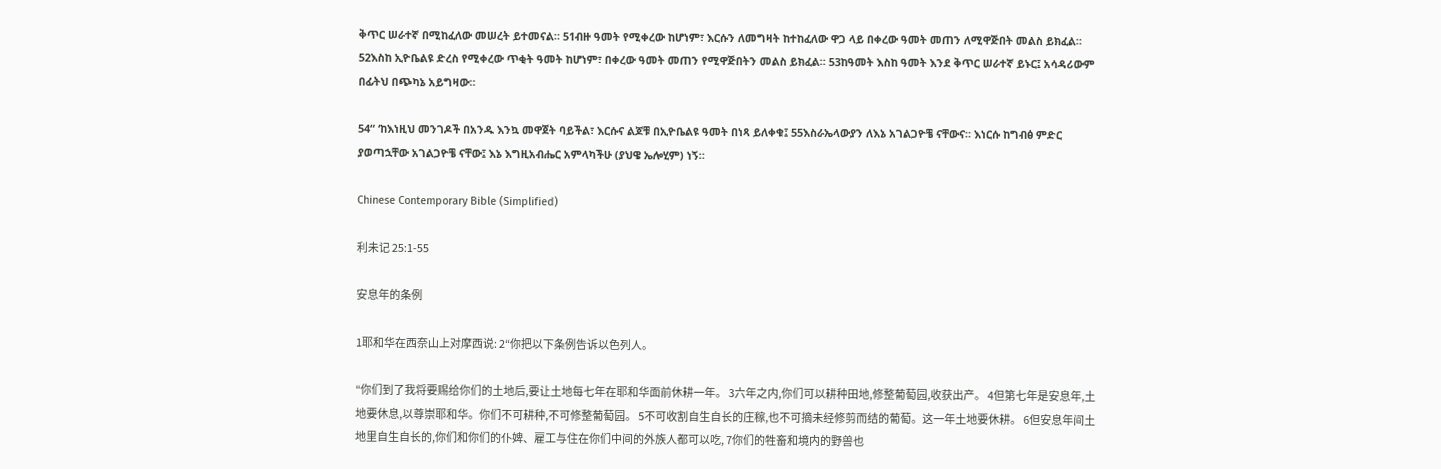ቅጥር ሠራተኛ በሚከፈለው መሠረት ይተመናል። 51ብዙ ዓመት የሚቀረው ከሆነም፣ እርሱን ለመግዛት ከተከፈለው ዋጋ ላይ በቀረው ዓመት መጠን ለሚዋጅበት መልስ ይክፈል። 52እስከ ኢዮቤልዩ ድረስ የሚቀረው ጥቂት ዓመት ከሆነም፣ በቀረው ዓመት መጠን የሚዋጅበትን መልስ ይክፈል። 53ከዓመት እስከ ዓመት እንደ ቅጥር ሠራተኛ ይኑር፤ አሳዳሪውም በፊትህ በጭካኔ አይግዛው።

54“ ‘ከእነዚህ መንገዶች በአንዱ እንኳ መዋጀት ባይችል፣ እርሱና ልጆቹ በኢዮቤልዩ ዓመት በነጻ ይለቀቁ፤ 55እስራኤላውያን ለእኔ አገልጋዮቼ ናቸውና። እነርሱ ከግብፅ ምድር ያወጣኋቸው አገልጋዮቼ ናቸው፤ እኔ እግዚአብሔር አምላካችሁ (ያህዌ ኤሎሂም) ነኝ።

Chinese Contemporary Bible (Simplified)

利未记 25:1-55

安息年的条例

1耶和华在西奈山上对摩西说: 2“你把以下条例告诉以色列人。

“你们到了我将要赐给你们的土地后,要让土地每七年在耶和华面前休耕一年。 3六年之内,你们可以耕种田地,修整葡萄园,收获出产。 4但第七年是安息年,土地要休息,以尊崇耶和华。你们不可耕种,不可修整葡萄园。 5不可收割自生自长的庄稼,也不可摘未经修剪而结的葡萄。这一年土地要休耕。 6但安息年间土地里自生自长的,你们和你们的仆婢、雇工与住在你们中间的外族人都可以吃, 7你们的牲畜和境内的野兽也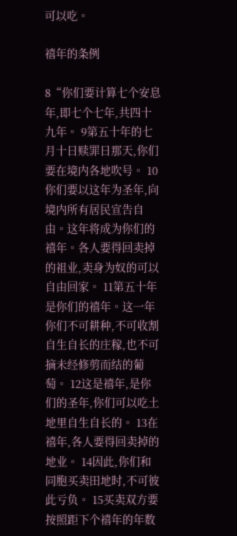可以吃。

禧年的条例

8“你们要计算七个安息年,即七个七年,共四十九年。 9第五十年的七月十日赎罪日那天,你们要在境内各地吹号。 10你们要以这年为圣年,向境内所有居民宣告自由。这年将成为你们的禧年。各人要得回卖掉的祖业,卖身为奴的可以自由回家。 11第五十年是你们的禧年。这一年你们不可耕种,不可收割自生自长的庄稼,也不可摘未经修剪而结的葡萄。 12这是禧年,是你们的圣年,你们可以吃土地里自生自长的。 13在禧年,各人要得回卖掉的地业。 14因此,你们和同胞买卖田地时,不可彼此亏负。 15买卖双方要按照距下个禧年的年数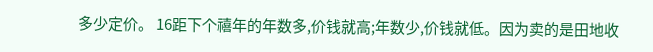多少定价。 16距下个禧年的年数多,价钱就高;年数少,价钱就低。因为卖的是田地收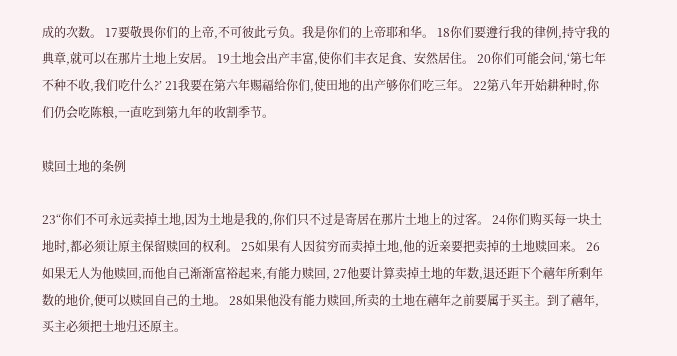成的次数。 17要敬畏你们的上帝,不可彼此亏负。我是你们的上帝耶和华。 18你们要遵行我的律例,持守我的典章,就可以在那片土地上安居。 19土地会出产丰富,使你们丰衣足食、安然居住。 20你们可能会问,‘第七年不种不收,我们吃什么?’ 21我要在第六年赐福给你们,使田地的出产够你们吃三年。 22第八年开始耕种时,你们仍会吃陈粮,一直吃到第九年的收割季节。

赎回土地的条例

23“你们不可永远卖掉土地,因为土地是我的,你们只不过是寄居在那片土地上的过客。 24你们购买每一块土地时,都必须让原主保留赎回的权利。 25如果有人因贫穷而卖掉土地,他的近亲要把卖掉的土地赎回来。 26如果无人为他赎回,而他自己渐渐富裕起来,有能力赎回, 27他要计算卖掉土地的年数,退还距下个禧年所剩年数的地价,便可以赎回自己的土地。 28如果他没有能力赎回,所卖的土地在禧年之前要属于买主。到了禧年,买主必须把土地归还原主。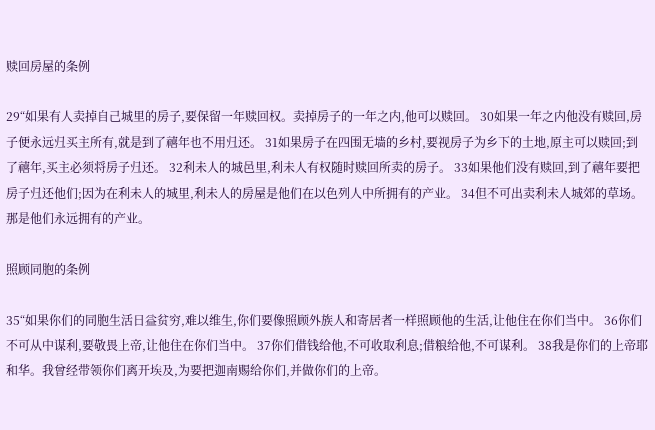赎回房屋的条例

29“如果有人卖掉自己城里的房子,要保留一年赎回权。卖掉房子的一年之内,他可以赎回。 30如果一年之内他没有赎回,房子便永远归买主所有,就是到了禧年也不用归还。 31如果房子在四围无墙的乡村,要视房子为乡下的土地,原主可以赎回;到了禧年,买主必须将房子归还。 32利未人的城邑里,利未人有权随时赎回所卖的房子。 33如果他们没有赎回,到了禧年要把房子归还他们;因为在利未人的城里,利未人的房屋是他们在以色列人中所拥有的产业。 34但不可出卖利未人城郊的草场。那是他们永远拥有的产业。

照顾同胞的条例

35“如果你们的同胞生活日益贫穷,难以维生,你们要像照顾外族人和寄居者一样照顾他的生活,让他住在你们当中。 36你们不可从中谋利,要敬畏上帝,让他住在你们当中。 37你们借钱给他,不可收取利息;借粮给他,不可谋利。 38我是你们的上帝耶和华。我曾经带领你们离开埃及,为要把迦南赐给你们,并做你们的上帝。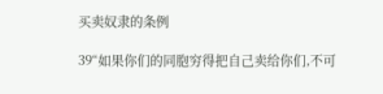买卖奴隶的条例

39“如果你们的同胞穷得把自己卖给你们,不可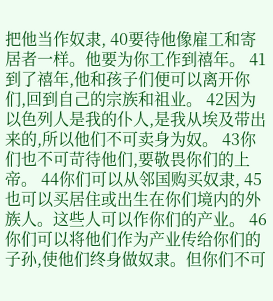把他当作奴隶, 40要待他像雇工和寄居者一样。他要为你工作到禧年。 41到了禧年,他和孩子们便可以离开你们,回到自己的宗族和祖业。 42因为以色列人是我的仆人,是我从埃及带出来的,所以他们不可卖身为奴。 43你们也不可苛待他们,要敬畏你们的上帝。 44你们可以从邻国购买奴隶, 45也可以买居住或出生在你们境内的外族人。这些人可以作你们的产业。 46你们可以将他们作为产业传给你们的子孙,使他们终身做奴隶。但你们不可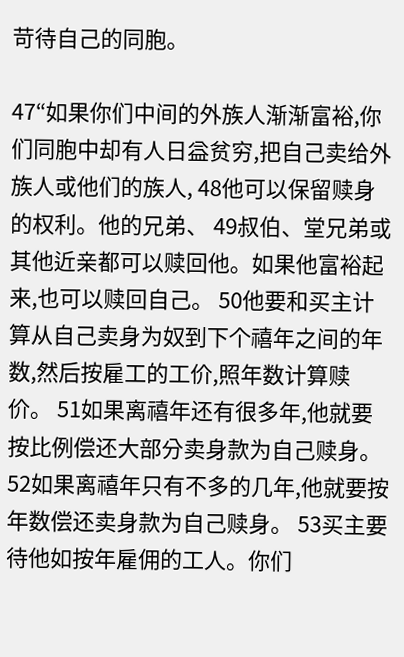苛待自己的同胞。

47“如果你们中间的外族人渐渐富裕,你们同胞中却有人日益贫穷,把自己卖给外族人或他们的族人, 48他可以保留赎身的权利。他的兄弟、 49叔伯、堂兄弟或其他近亲都可以赎回他。如果他富裕起来,也可以赎回自己。 50他要和买主计算从自己卖身为奴到下个禧年之间的年数,然后按雇工的工价,照年数计算赎价。 51如果离禧年还有很多年,他就要按比例偿还大部分卖身款为自己赎身。 52如果离禧年只有不多的几年,他就要按年数偿还卖身款为自己赎身。 53买主要待他如按年雇佣的工人。你们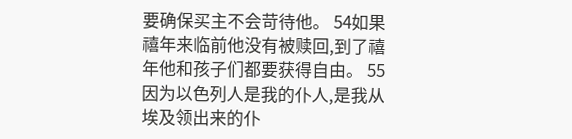要确保买主不会苛待他。 54如果禧年来临前他没有被赎回,到了禧年他和孩子们都要获得自由。 55因为以色列人是我的仆人,是我从埃及领出来的仆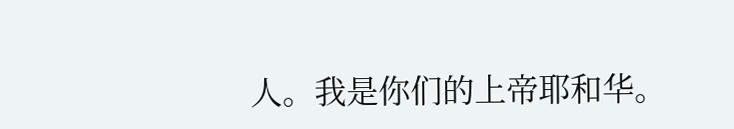人。我是你们的上帝耶和华。